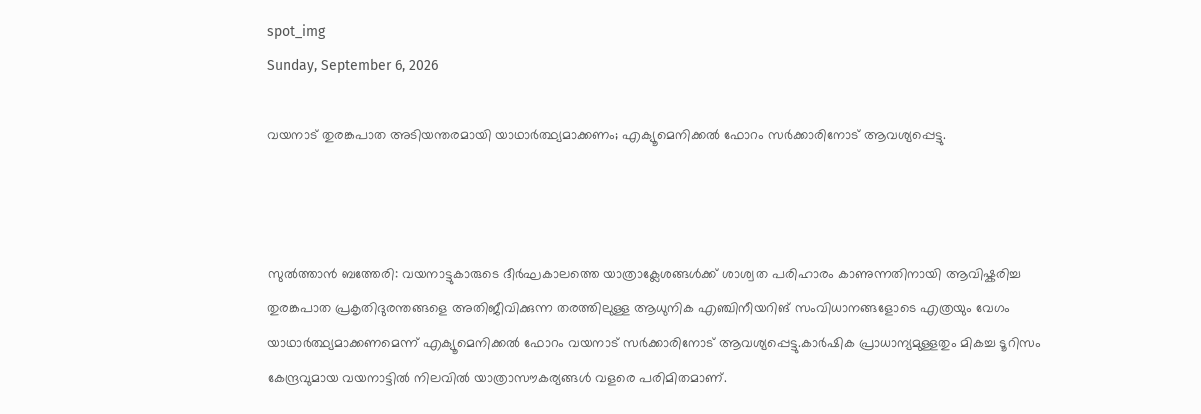spot_img
Sunday, September 6, 2026

വയനാട് തുരങ്കപാത അടിയന്തരമായി യാഥാർത്ഥ്യമാക്കണം; എക്യൂമെനിക്കൽ ഫോറം സർക്കാരിനോട് ആവശ്യപ്പെട്ടു.



സുൽത്താൻ ബത്തേരി: വയനാട്ടുകാരുടെ ദീർഘകാലത്തെ യാത്രാക്ലേശങ്ങൾക്ക് ശാശ്വത പരിഹാരം കാണുന്നതിനായി ആവിഷ്കരിച്ച തുരങ്കപാത പ്രകൃതിദുരന്തങ്ങളെ അതിജീവിക്കുന്ന തരത്തിലുള്ള ആധുനിക എഞ്ചിനീയറിങ് സംവിധാനങ്ങളോടെ എത്രയും വേഗം യാഥാർത്ഥ്യമാക്കണമെന്ന് എക്യൂമെനിക്കൽ ഫോറം വയനാട് സർക്കാരിനോട് ആവശ്യപ്പെട്ടു.കാർഷിക പ്രാധാന്യമുള്ളതും മികച്ച ടൂറിസം കേന്ദ്രവുമായ വയനാട്ടിൽ നിലവിൽ യാത്രാസൗകര്യങ്ങൾ വളരെ പരിമിതമാണ്.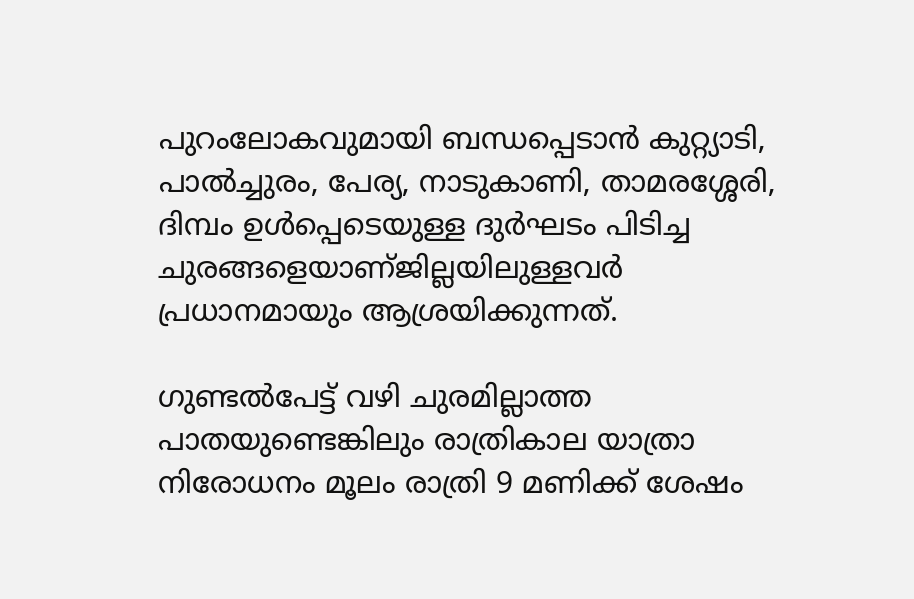പുറംലോകവുമായി ബന്ധപ്പെടാൻ കുറ്റ്യാടി, പാൽച്ചുരം, പേര്യ, നാടുകാണി, താമരശ്ശേരി, ദിമ്പം ഉൾപ്പെടെയുള്ള ദുർഘടം പിടിച്ച ചുരങ്ങളെയാണ്ജില്ലയിലുള്ളവർ പ്രധാനമായും ആശ്രയിക്കുന്നത്.

ഗുണ്ടൽപേട്ട് വഴി ചുരമില്ലാത്ത പാതയുണ്ടെങ്കിലും രാത്രികാല യാത്രാ നിരോധനം മൂലം രാത്രി 9 മണിക്ക് ശേഷം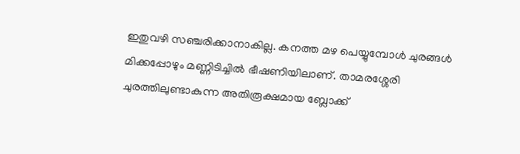ഇതുവഴി സഞ്ചരിക്കാനാകില്ല. കനത്ത മഴ പെയ്യുമ്പോൾ ചുരങ്ങൾ മിക്കപ്പോഴും മണ്ണിടിച്ചിൽ ഭീഷണിയിലാണ്. താമരശ്ശേരി ചുരത്തിലുണ്ടാകുന്ന അതിരൂക്ഷമായ ബ്ലോക്ക്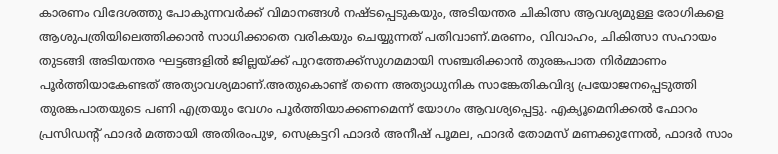കാരണം വിദേശത്തു പോകുന്നവർക്ക് വിമാനങ്ങൾ നഷ്ടപ്പെടുകയും, അടിയന്തര ചികിത്സ ആവശ്യമുള്ള രോഗികളെ ആശുപത്രിയിലെത്തിക്കാൻ സാധിക്കാതെ വരികയും ചെയ്യുന്നത് പതിവാണ്.മരണം, വിവാഹം, ചികിത്സാ സഹായം തുടങ്ങി അടിയന്തര ഘട്ടങ്ങളിൽ ജില്ലയ്ക്ക് പുറത്തേക്ക്സുഗമമായി സഞ്ചരിക്കാൻ തുരങ്കപാത നിർമ്മാണം പൂർത്തിയാകേണ്ടത് അത്യാവശ്യമാണ്.അതുകൊണ്ട് തന്നെ അത്യാധുനിക സാങ്കേതികവിദ്യ പ്രയോജനപ്പെടുത്തി തുരങ്കപാതയുടെ പണി എത്രയും വേഗം പൂർത്തിയാക്കണമെന്ന് യോഗം ആവശ്യപ്പെട്ടു. എക്യൂമെനിക്കൽ ഫോറം പ്രസിഡന്റ് ഫാദർ മത്തായി അതിരംപുഴ, സെക്രട്ടറി ഫാദർ അനീഷ് പൂമല, ഫാദർ തോമസ് മണക്കുന്നേൽ, ഫാദർ സാം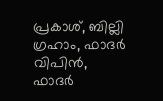പ്രകാശ്, ബില്ലി ഗ്രഹാം, ഫാദർ വിപിൻ, ഫാദർ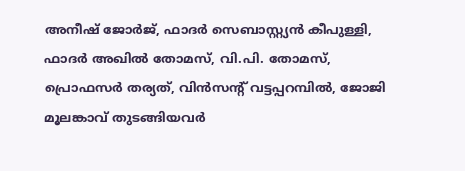അനീഷ് ജോർജ്, ഫാദർ സെബാസ്റ്റ്യൻ കീപുള്ളി, ഫാദർ അഖിൽ തോമസ്, വി.പി. തോമസ്, പ്രൊഫസർ തര്യത്, വിൻസന്റ് വട്ടപ്പറമ്പിൽ, ജോജി മൂലങ്കാവ് തുടങ്ങിയവർ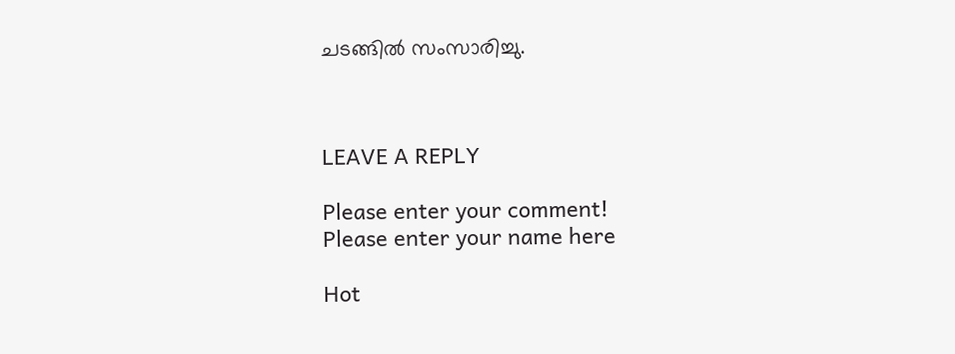ചടങ്ങിൽ സംസാരിച്ചു.



LEAVE A REPLY

Please enter your comment!
Please enter your name here

Hot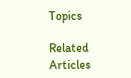Topics

Related Articles